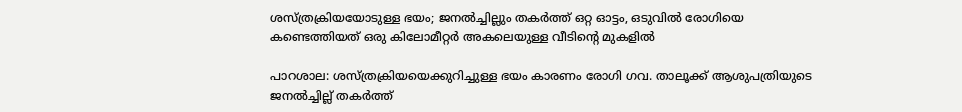ശസ്ത്രക്രിയയോടുള്ള ഭയം; ജനൽച്ചില്ലും തകർത്ത് ഒറ്റ ഓട്ടം, ഒടുവിൽ രോഗിയെ കണ്ടെത്തിയത് ഒരു കിലോമീറ്റർ അകലെയുള്ള വീടിന്റെ മുകളിൽ

പാറശാല: ശസ്ത്രക്രിയയെക്കുറിച്ചുള്ള ഭയം കാരണം രോഗി ഗവ. താലൂക്ക് ആശുപത്രിയുടെ ജനൽച്ചില്ല് തകർത്ത്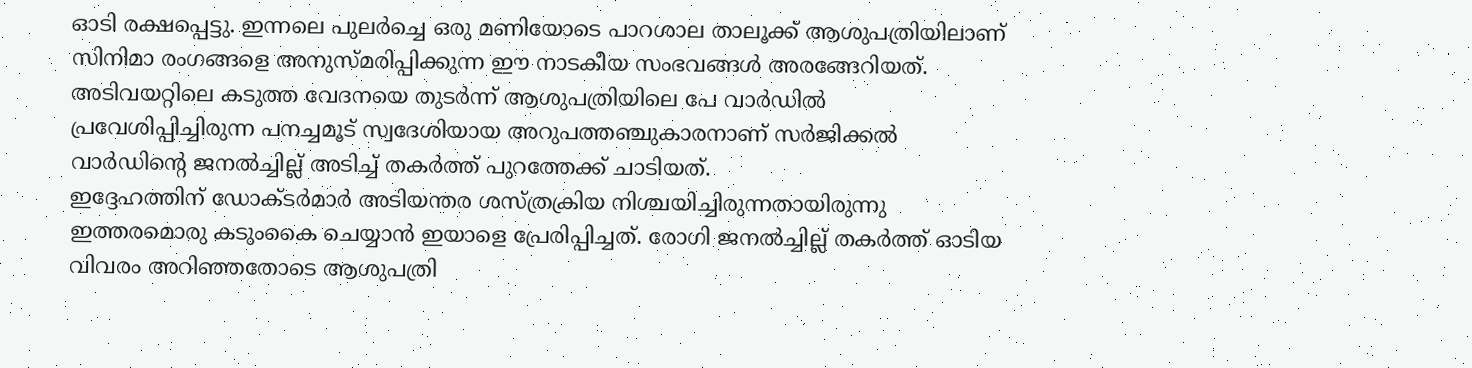ഓടി രക്ഷപ്പെട്ടു. ഇന്നലെ പുലർച്ചെ ഒരു മണിയോടെ പാറശാല താലൂക്ക് ആശുപത്രിയിലാണ് സിനിമാ രംഗങ്ങളെ അനുസ്മരിപ്പിക്കുന്ന ഈ നാടകീയ സംഭവങ്ങൾ അരങ്ങേറിയത്.
അടിവയറ്റിലെ കടുത്ത വേദനയെ തുടർന്ന് ആശുപത്രിയിലെ പേ വാർഡിൽ പ്രവേശിപ്പിച്ചിരുന്ന പനച്ചമൂട് സ്വദേശിയായ അറുപത്തഞ്ചുകാരനാണ് സർജിക്കൽ വാർഡിന്റെ ജനൽച്ചില്ല് അടിച്ച് തകർത്ത് പുറത്തേക്ക് ചാടിയത്.
ഇദ്ദേഹത്തിന് ഡോക്ടർമാർ അടിയന്തര ശസ്ത്രക്രിയ നിശ്ചയിച്ചിരുന്നതായിരുന്നു ഇത്തരമൊരു കടുംകൈ ചെയ്യാൻ ഇയാളെ പ്രേരിപ്പിച്ചത്. രോഗി ജനൽച്ചില്ല് തകർത്ത് ഓടിയ വിവരം അറിഞ്ഞതോടെ ആശുപത്രി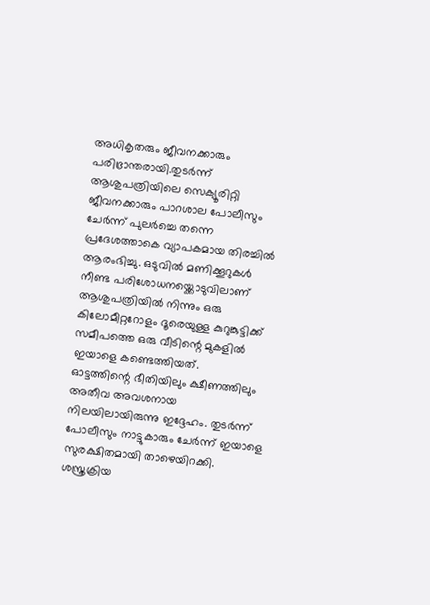അധികൃതരും ജീവനക്കാരും പരിഭ്രാന്തരായി.തുടർന്ന് ആശുപത്രിയിലെ സെക്യൂരിറ്റി ജീവനക്കാരും പാറശാല പോലീസും ചേർന്ന് പുലർച്ചെ തന്നെ പ്രദേശത്താകെ വ്യാപകമായ തിരച്ചിൽ ആരംഭിച്ചു. ഒടുവിൽ മണിക്കൂറുകൾ നീണ്ട പരിശോധനയ്ക്കൊടുവിലാണ് ആശുപത്രിയിൽ നിന്നും ഒരു കിലോമീറ്ററോളം ദൂരെയുള്ള കുറുങ്കുട്ടിക്ക് സമീപത്തെ ഒരു വീടിന്റെ മുകളിൽ ഇയാളെ കണ്ടെത്തിയത്.
ഓട്ടത്തിന്റെ ഭീതിയിലും ക്ഷീണത്തിലും അതീവ അവശനായ നിലയിലായിരുന്നു ഇദ്ദേഹം. തുടർന്ന് പോലീസും നാട്ടുകാരും ചേർന്ന് ഇയാളെ സുരക്ഷിതമായി താഴെയിറക്കി. ശസ്ത്രക്രിയ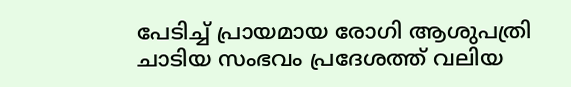പേടിച്ച് പ്രായമായ രോഗി ആശുപത്രി ചാടിയ സംഭവം പ്രദേശത്ത് വലിയ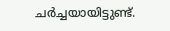ചർച്ചയായിട്ടുണ്ട്.